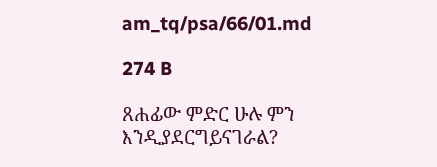am_tq/psa/66/01.md

274 B

ጸሐፊው ምድር ሁሉ ምን እንዲያደርግይናገራል?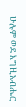ሁሉም ወደ እግዚአብሔር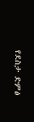የደስታ ድምፅ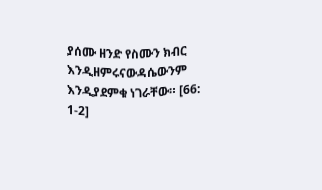ያሰሙ ዘንድ የስሙን ክብር እንዲዘምሩናውዳሴውንም እንዲያደምቁ ነገራቸው። [66: 1-2]